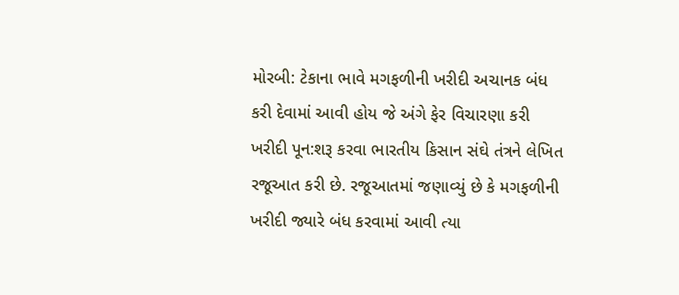મોરબી: ટેકાના ભાવે મગફળીની ખરીદી અચાનક બંધ કરી દેવામાં આવી હોય જે અંગે ફેર વિચારણા કરી ખરીદી પૂન:શરૂ કરવા ભારતીય કિસાન સંઘે તંત્રને લેખિત રજૂઆત કરી છે. રજૂઆતમાં જણાવ્યું છે કે મગફળીની ખરીદી જ્યારે બંધ કરવામાં આવી ત્યા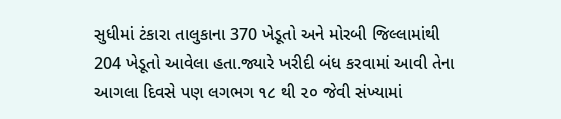સુધીમાં ટંકારા તાલુકાના 370 ખેડૂતો અને મોરબી જિલ્લામાંથી 204 ખેડૂતો આવેલા હતા.જ્યારે ખરીદી બંધ કરવામાં આવી તેના આગલા દિવસે પણ લગભગ ૧૮ થી ૨૦ જેવી સંખ્યામાં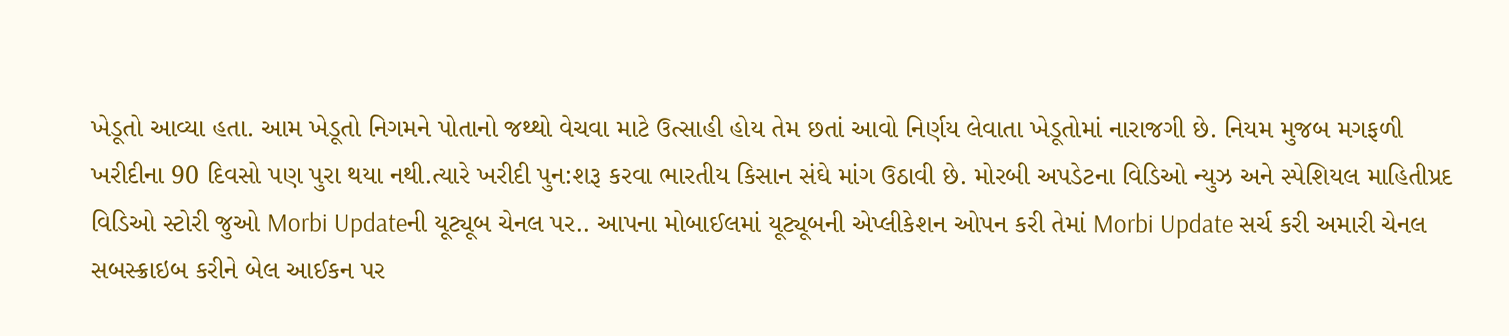ખેડૂતો આવ્યા હતા. આમ ખેડૂતો નિગમને પોતાનો જથ્થો વેચવા માટે ઉત્સાહી હોય તેમ છતાં આવો નિર્ણય લેવાતા ખેડૂતોમાં નારાજગી છે. નિયમ મુજબ મગફળી ખરીદીના 90 દિવસો પણ પુરા થયા નથી.ત્યારે ખરીદી પુન:શરૂ કરવા ભારતીય કિસાન સંઘે માંગ ઉઠાવી છે. મોરબી અપડેટના વિડિઓ ન્યુઝ અને સ્પેશિયલ માહિતીપ્રદ વિડિઓ સ્ટોરી જુઓ Morbi Updateની યૂટ્યૂબ ચેનલ પર.. આપના મોબાઈલમાં યૂટ્યૂબની એપ્લીકેશન ઓપન કરી તેમાં Morbi Update સર્ચ કરી અમારી ચેનલ સબસ્ક્રાઇબ કરીને બેલ આઈકન પર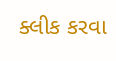ક્લીક કરવા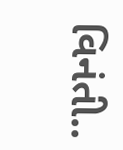વિનંતી..